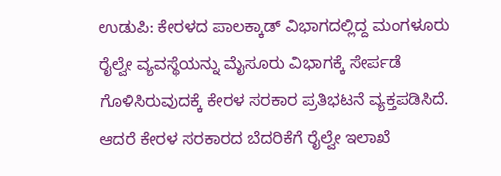ಉಡುಪಿ: ಕೇರಳದ ಪಾಲಕ್ಕಾಡ್ ವಿಭಾಗದಲ್ಲಿದ್ದ ಮಂಗಳೂರು ರೈಲ್ವೇ ವ್ಯವಸ್ಥೆಯನ್ನು ಮೈಸೂರು ವಿಭಾಗಕ್ಕೆ ಸೇರ್ಪಡೆ ಗೊಳಿಸಿರುವುದಕ್ಕೆ ಕೇರಳ ಸರಕಾರ ಪ್ರತಿಭಟನೆ ವ್ಯಕ್ತಪಡಿಸಿದೆ. ಆದರೆ ಕೇರಳ ಸರಕಾರದ ಬೆದರಿಕೆಗೆ ರೈಲ್ವೇ ಇಲಾಖೆ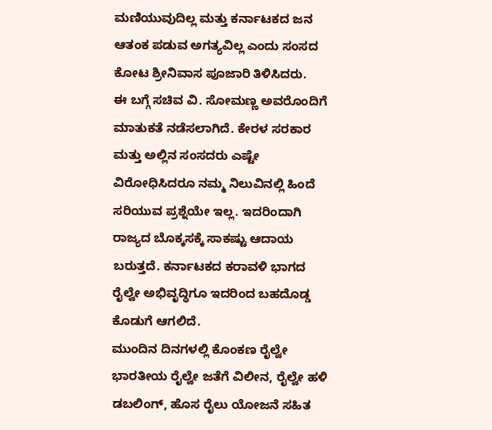ಮಣಿಯುವುದಿಲ್ಲ ಮತ್ತು ಕರ್ನಾಟಕದ ಜನ ಆತಂಕ ಪಡುವ ಅಗತ್ಯವಿಲ್ಲ ಎಂದು ಸಂಸದ ಕೋಟ ಶ್ರೀನಿವಾಸ ಪೂಜಾರಿ ತಿಳಿಸಿದರು.
ಈ ಬಗ್ಗೆ ಸಚಿವ ವಿ. ಸೋಮಣ್ಣ ಅವರೊಂದಿಗೆ ಮಾತುಕತೆ ನಡೆಸಲಾಗಿದೆ. ಕೇರಳ ಸರಕಾರ ಮತ್ತು ಅಲ್ಲಿನ ಸಂಸದರು ಎಷ್ಟೇ ವಿರೋಧಿಸಿದರೂ ನಮ್ಮ ನಿಲುವಿನಲ್ಲಿ ಹಿಂದೆ ಸರಿಯುವ ಪ್ರಶ್ನೆಯೇ ಇಲ್ಲ. ಇದರಿಂದಾಗಿ ರಾಜ್ಯದ ಬೊಕ್ಕಸಕ್ಕೆ ಸಾಕಷ್ಟು ಆದಾಯ ಬರುತ್ತದೆ. ಕರ್ನಾಟಕದ ಕರಾವಳಿ ಭಾಗದ ರೈಲ್ವೇ ಅಭಿವೃದ್ಧಿಗೂ ಇದರಿಂದ ಬಹದೊಡ್ಡ ಕೊಡುಗೆ ಆಗಲಿದೆ.
ಮುಂದಿನ ದಿನಗಳಲ್ಲಿ ಕೊಂಕಣ ರೈಲ್ವೇ ಭಾರತೀಯ ರೈಲ್ವೇ ಜತೆಗೆ ವಿಲೀನ, ರೈಲ್ವೇ ಹಳಿ ಡಬಲಿಂಗ್, ಹೊಸ ರೈಲು ಯೋಜನೆ ಸಹಿತ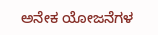ಅನೇಕ ಯೋಜನೆಗಳ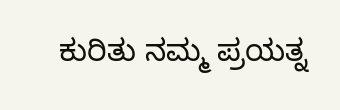ಕುರಿತು ನಮ್ಮ ಪ್ರಯತ್ನ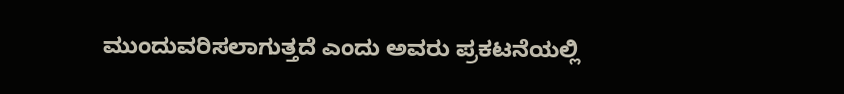ಮುಂದುವರಿಸಲಾಗುತ್ತದೆ ಎಂದು ಅವರು ಪ್ರಕಟನೆಯಲ್ಲಿ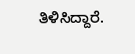ತಿಳಿಸಿದ್ದಾರೆ.